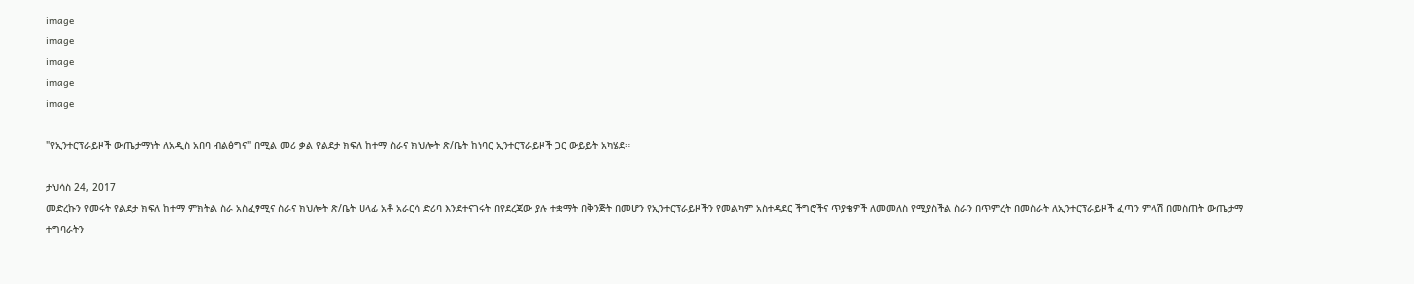image
image
image
image
image

"የኢንተርፕራይዞች ውጤታማነት ለአዲስ አበባ ብልፅግና" በሚል መሪ ቃል የልደታ ክፍለ ከተማ ስራና ክህሎት ጽ/ቤት ከነባር ኢንተርፕራይዞች ጋር ውይይት አካሄደ።

ታህሳስ 24, 2017
መድረኩን የመሩት የልደታ ክፍለ ከተማ ምክትል ስራ አስፈፃሚና ስራና ክህሎት ጽ/ቤት ሀላፊ አቶ አራርሳ ድሪባ እንደተናገሩት በየደረጃው ያሉ ተቋማት በቅንጅት በመሆን የኢንተርፕራይዞችን የመልካም አስተዳደር ችግሮችና ጥያቄዎች ለመመለስ የሚያስችል ስራን በጥምረት በመስራት ለኢንተርፕራይዞች ፈጣን ምላሽ በመስጠት ውጤታማ ተግባራትን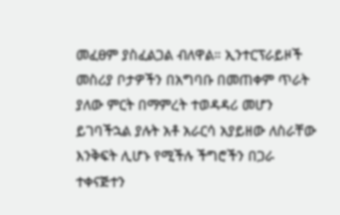መፈፀም ያስፈልጋል ብለዋል። ኢንተርፕራይዞች መስሪያ ቦታዎችን በአግባቡ በመጠቀም ጥራት ያለው ምርት በማምረት ተወዳዳሪ መሆን ይገባችኋል ያሉት አቶ አራርሳ አያይዘው ለስራቸው እንቅፍት ሊሆኑ የሚችሉ ችግሮችን በጋራ ተቀናጅተን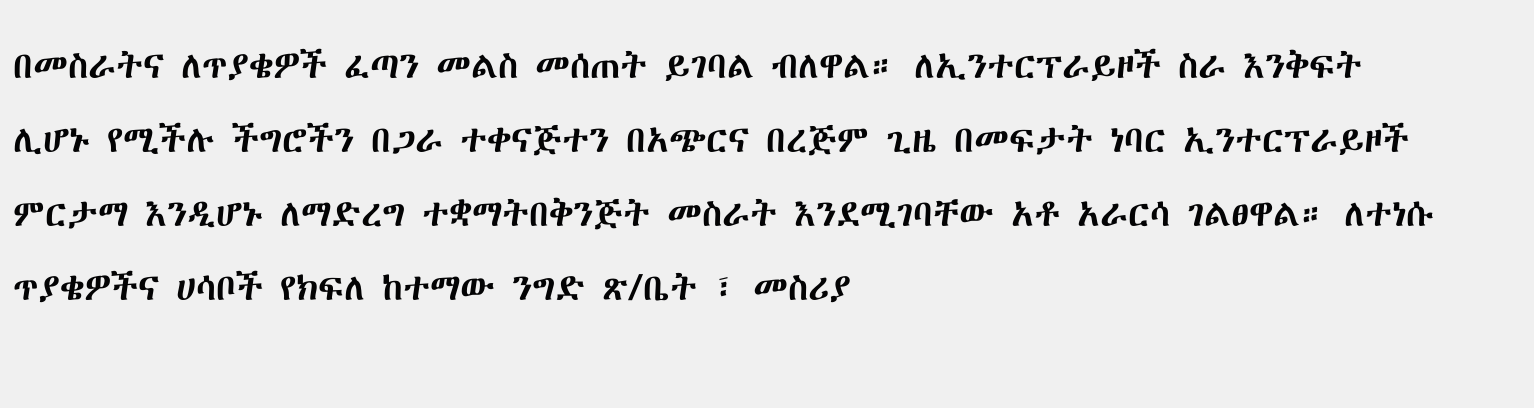በመስራትና ለጥያቄዎች ፈጣን መልስ መሰጠት ይገባል ብለዋል። ለኢንተርፕራይዞች ስራ እንቅፍት ሊሆኑ የሚችሉ ችግሮችን በጋራ ተቀናጅተን በአጭርና በረጅም ጊዜ በመፍታት ነባር ኢንተርፕራይዞች ምርታማ እንዲሆኑ ለማድረግ ተቋማትበቅንጅት መስራት እንደሚገባቸው አቶ አራርሳ ገልፀዋል። ለተነሱ ጥያቄዎችና ሀሳቦች የክፍለ ከተማው ንግድ ጽ/ቤት ፣ መስሪያ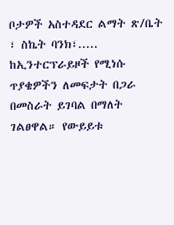ቦታዎች አስተዳደር ልማት ጽ/ቤት ፣ ስኬት ባንክ፣..... ከኢንተርፕራይዞች የሚነሱ ጥያቄዎችን ለመፍታት በጋራ በመስራት ይገባል በማለት ገልፀዋል። የውይይቱ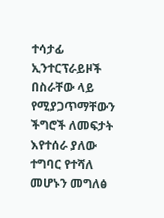ተሳታፊ ኢንተርፕራይዞች በስራቸው ላይ የሚያጋጥማቸውን ችግሮች ለመፍታት እየተሰራ ያለው ተግባር የተሻለ መሆኑን መግለፅ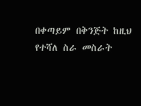በቀጣይም በቅንጅት ከዚህ የተሻለ ስራ መስራት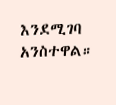እንደሚገባ አንስተዋል።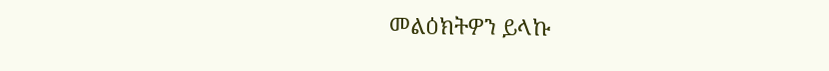መልዕክትዎን ይላኩ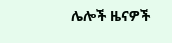ሌሎች ዜናዎች